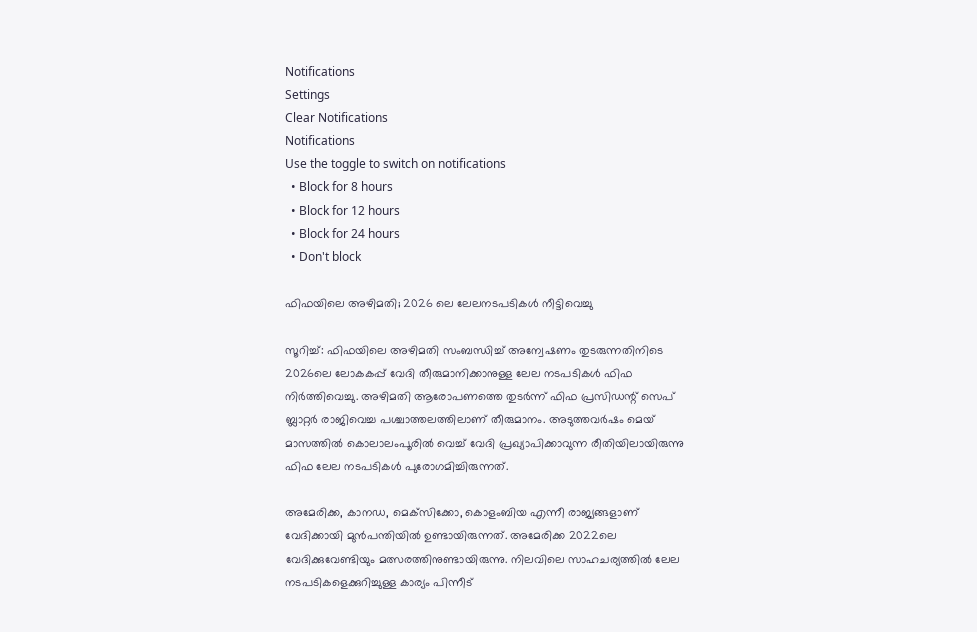Notifications
Settings
Clear Notifications
Notifications
Use the toggle to switch on notifications
  • Block for 8 hours
  • Block for 12 hours
  • Block for 24 hours
  • Don't block

ഫിഫയിലെ അഴിമതി; 2026 ലെ ലേലനടപടികള്‍ നീട്ടിവെച്ചു

സൂറിച്ച്: ഫിഫയിലെ അഴിമതി സംബന്ധിച്ച് അന്വേഷണം തുടരുന്നതിനിടെ 2026ലെ ലോകകപ്പ് വേദി തീരുമാനിക്കാനുള്ള ലേല നടപടികള്‍ ഫിഫ നിര്‍ത്തിവെച്ചു. അഴിമതി ആരോപണത്തെ തുടര്‍ന്ന് ഫിഫ പ്രസിഡന്റ് സെപ് ബ്ലാറ്റര്‍ രാജിവെച്ച പശ്ചാത്തലത്തിലാണ് തീരുമാനം. അടുത്തവര്‍ഷം മെയ് മാസത്തില്‍ കൊലാലംപൂരില്‍ വെച്ച് വേദി പ്രഖ്യാപിക്കാവുന്ന രീതിയിലായിരുന്നു ഫിഫ ലേല നടപടികള്‍ പുരോഗമിച്ചിരുന്നത്.

അമേരിക്ക, കാനഡ, മെക്‌സിക്കോ, കൊളംബിയ എന്നീ രാജ്യങ്ങളാണ് വേദിക്കായി മുന്‍പന്തിയില്‍ ഉണ്ടായിരുന്നത്. അമേരിക്ക 2022ലെ വേദിക്കുവേണ്ടിയും മത്സരത്തിനുണ്ടായിരുന്നു. നിലവിലെ സാഹചര്യത്തില്‍ ലേല നടപടികളെക്കുറിച്ചുള്ള കാര്യം പിന്നീട്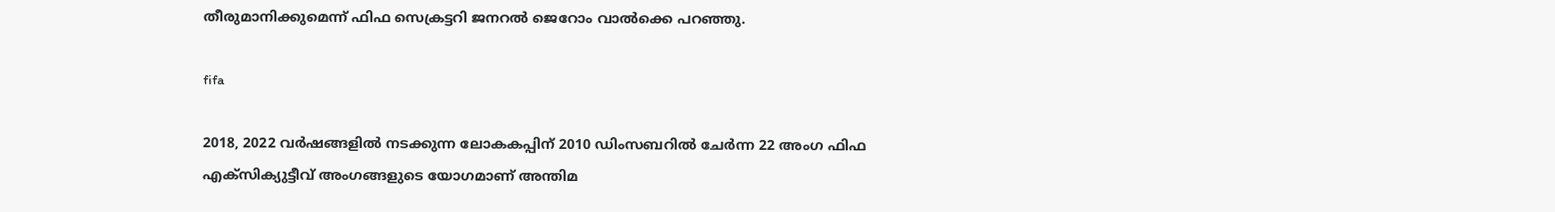തീരുമാനിക്കുമെന്ന് ഫിഫ സെക്രട്ടറി ജനറല്‍ ജെറോം വാല്‍ക്കെ പറഞ്ഞു.

fifa

2018, 2022 വര്‍ഷങ്ങളില്‍ നടക്കുന്ന ലോകകപ്പിന് 2010 ഡിംസബറില്‍ ചേര്‍ന്ന 22 അംഗ ഫിഫ എക്‌സിക്യുട്ടീവ് അംഗങ്ങളുടെ യോഗമാണ് അന്തിമ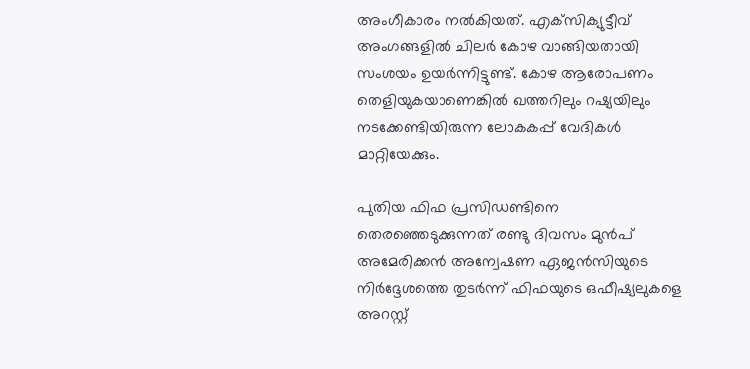അംഗീകാരം നല്‍കിയത്. എക്‌സിക്യുട്ടീവ് അംഗങ്ങളില്‍ ചിലര്‍ കോഴ വാങ്ങിയതായി സംശയം ഉയര്‍ന്നിട്ടുണ്ട്. കോഴ ആരോപണം തെളിയുകയാണെങ്കില്‍ ഖത്തറിലും റഷ്യയിലും നടക്കേണ്ടിയിരുന്ന ലോകകപ്പ് വേദികള്‍ മാറ്റിയേക്കും.

പുതിയ ഫിഫ പ്രസിഡണ്ടിനെ തെരഞ്ഞെടുക്കുന്നത് രണ്ടു ദിവസം മുന്‍പ് അമേരിക്കന്‍ അന്വേഷണ ഏജന്‍സിയുടെ നിര്‍ദ്ദേശത്തെ തുടര്‍ന്ന് ഫിഫയുടെ ഒഫീഷ്യലുകളെ അറസ്റ്റ്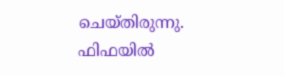ചെയ്തിരുന്നു. ഫിഫയില്‍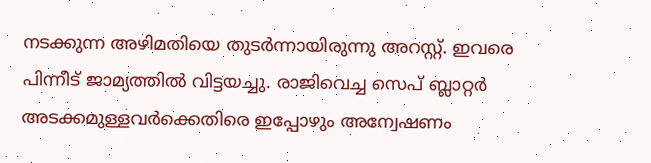നടക്കുന്ന അഴിമതിയെ തുടര്‍ന്നായിരുന്നു അറസ്റ്റ്. ഇവരെ പിന്നീട് ജാമ്യത്തില്‍ വിട്ടയച്ചു. രാജിവെച്ച സെപ് ബ്ലാറ്റര്‍ അടക്കമുള്ളവര്‍ക്കെതിരെ ഇപ്പോഴും അന്വേഷണം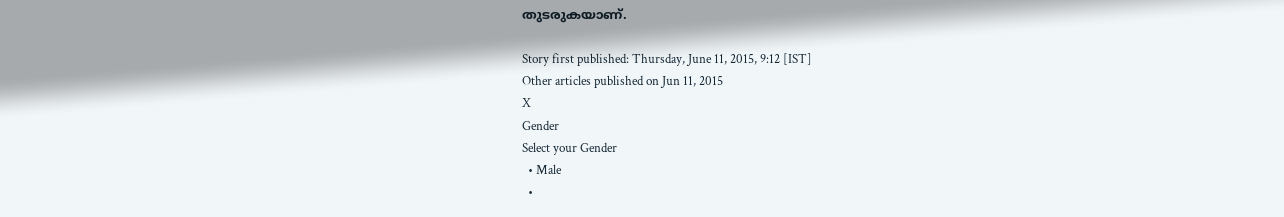തുടരുകയാണ്.

Story first published: Thursday, June 11, 2015, 9:12 [IST]
Other articles published on Jun 11, 2015
X
Gender
Select your Gender
  • Male
  •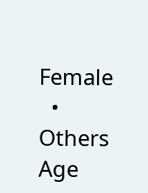Female
  • Others
Age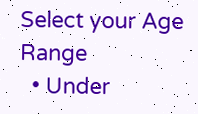Select your Age Range
  • Under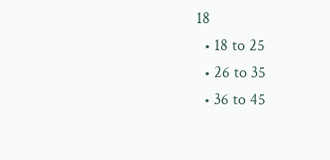18
  • 18 to 25
  • 26 to 35
  • 36 to 45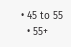• 45 to 55
  • 55+